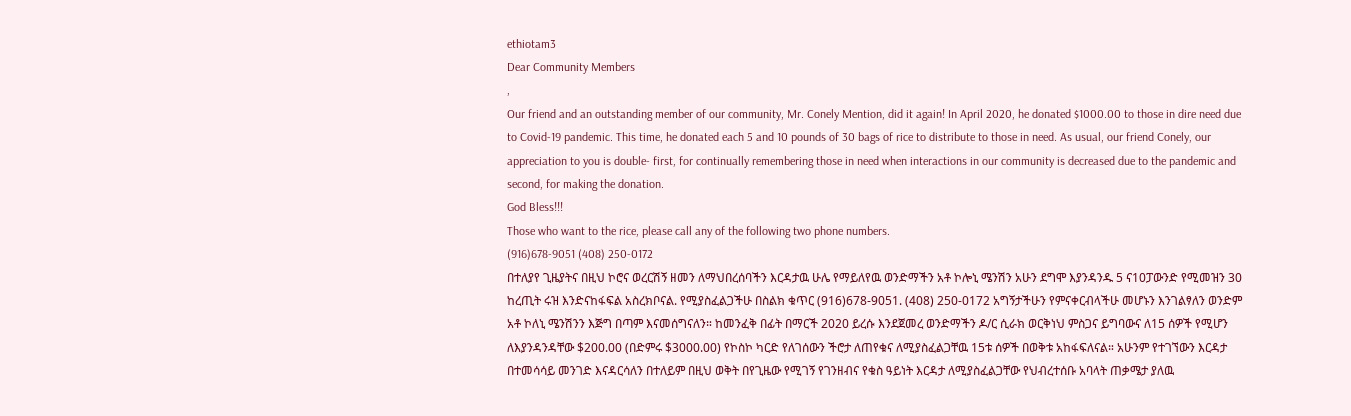ethiotam3
Dear Community Members
,
Our friend and an outstanding member of our community, Mr. Conely Mention, did it again! In April 2020, he donated $1000.00 to those in dire need due to Covid-19 pandemic. This time, he donated each 5 and 10 pounds of 30 bags of rice to distribute to those in need. As usual, our friend Conely, our appreciation to you is double- first, for continually remembering those in need when interactions in our community is decreased due to the pandemic and second, for making the donation.
God Bless!!!
Those who want to the rice, please call any of the following two phone numbers.
(916)678-9051 (408) 250-0172
በተለያየ ጊዜያትና በዚህ ኮሮና ወረርሽኝ ዘመን ለማህበረሰባችን እርዳታዉ ሁሌ የማይለየዉ ወንድማችን አቶ ኮሎኒ ሜንሽን አሁን ደግሞ እያንዳንዱ 5 ና10ፓውንድ የሚመዝን 30 ከረጢት ሩዝ እንድናከፋፍል አስረክቦናል. የሚያስፈልጋችሁ በስልክ ቁጥር (916)678-9051. (408) 250-0172 አግኝታችሁን የምናቀርብላችሁ መሆኑን እንገልፃለን ወንድም አቶ ኮለኒ ሜንሽንን እጅግ በጣም እናመሰግናለን። ከመንፈቅ በፊት በማርች 2020 ይረሱ እንደጀመረ ወንድማችን ዶ/ር ሲራክ ወርቅነህ ምስጋና ይግባውና ለ15 ሰዎች የሚሆን ለእያንዳንዳቸው $200.00 (በድምሩ $3000.00) የኮስኮ ካርድ የለገሰውን ችሮታ ለጠየቁና ለሚያስፈልጋቸዉ 15ቱ ሰዎች በወቅቱ አከፋፍለናል። አሁንም የተገኘውን እርዳታ በተመሳሳይ መንገድ እናዳርሳለን በተለይም በዚህ ወቅት በየጊዜው የሚገኝ የገንዘብና የቁስ ዓይነት እርዳታ ለሚያስፈልጋቸው የህብረተሰቡ አባላት ጠቃሜታ ያለዉ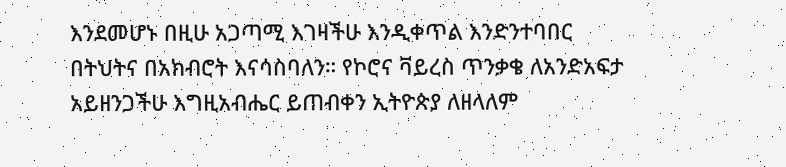እንደመሆኑ በዚሁ አጋጣሚ እገዛችሁ እንዲቀጥል እንድንተባበር በትህትና በአክብሮት እናሳስባለን። የኮሮና ቫይረስ ጥንቃቄ ለአንድአፍታ አይዘንጋችሁ እግዚአብሔር ይጠብቀን ኢትዮጵያ ለዘላለም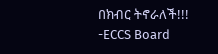በክብር ትኖራለች!!!
-ECCS Board